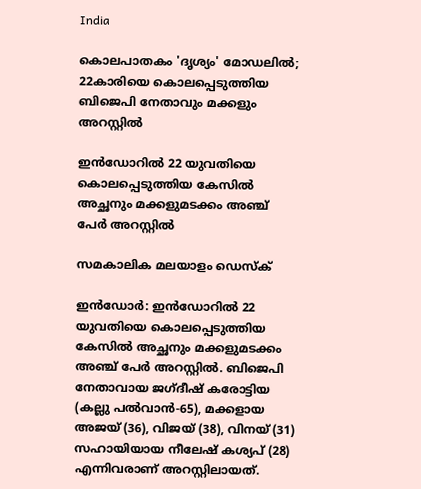India

കൊലപാതകം 'ദൃശ്യം' മോഡലിൽ; 22കാരിയെ കൊലപ്പെടുത്തിയ ബിജെപി നേതാവും മക്കളും അറസ്റ്റിൽ

ഇന്‍ഡോറില്‍ 22 യുവതിയെ കൊലപ്പെടുത്തിയ കേസില്‍ അച്ഛനും മക്കളുമടക്കം അഞ്ച് പേര്‍ അറസ്റ്റില്‍

സമകാലിക മലയാളം ഡെസ്ക്

ഇന്‍ഡോര്‍: ഇന്‍ഡോറില്‍ 22 യുവതിയെ കൊലപ്പെടുത്തിയ കേസില്‍ അച്ഛനും മക്കളുമടക്കം അഞ്ച് പേര്‍ അറസ്റ്റില്‍. ബിജെപി നേതാവായ ജഗ്ദീഷ് കരോട്ടിയ (കല്ലു പല്‍വാന്‍-65), മക്കളായ അജയ് (36), വിജയ് (38), വിനയ് (31) സഹായിയായ നീലേഷ് കശ്യപ് (28) എന്നിവരാണ് അറസ്റ്റിലായത്.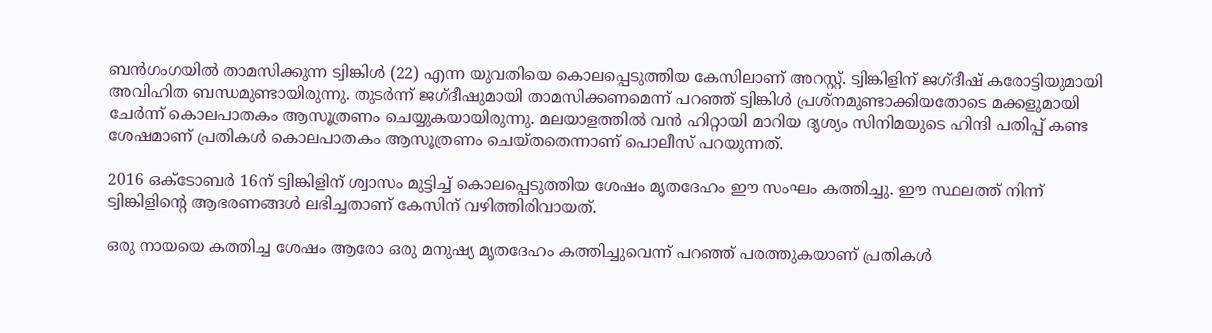ബന്‍ഗംഗയില്‍ താമസിക്കുന്ന ട്വിങ്കിള്‍ (22) എന്ന യുവതിയെ കൊലപ്പെടുത്തിയ കേസിലാണ് അറസ്റ്റ്. ട്വിങ്കിളിന് ജഗ്ദീഷ് കരോട്ടിയുമായി അവിഹിത ബന്ധമുണ്ടായിരുന്നു. തുടര്‍ന്ന് ജഗ്ദീഷുമായി താമസിക്കണമെന്ന് പറഞ്ഞ് ട്വിങ്കിള്‍ പ്രശ്നമുണ്ടാക്കിയതോടെ മക്കളുമായി ചേര്‍ന്ന് കൊലപാതകം ആസൂത്രണം ചെയ്യുകയായിരുന്നു. മലയാളത്തില്‍ വന്‍ ഹിറ്റായി മാറിയ ദൃശ്യം സിനിമയുടെ ഹിന്ദി പതിപ്പ് കണ്ട ശേഷമാണ് പ്രതികള്‍ കൊലപാതകം ആസൂത്രണം ചെയ്തതെന്നാണ് പൊലീസ് പറയുന്നത്.

2016 ഒക്ടോബര്‍ 16ന് ട്വിങ്കിളിന് ശ്വാസം മുട്ടിച്ച് കൊലപ്പെടുത്തിയ ശേഷം മൃതദേഹം ഈ സംഘം കത്തിച്ചു. ഈ സ്ഥലത്ത് നിന്ന് ട്വിങ്കിളിന്‍റെ ആഭരണങ്ങള്‍ ലഭിച്ചതാണ് കേസിന് വഴിത്തിരിവായത്.

ഒരു നായയെ കത്തിച്ച ശേഷം ആരോ ഒരു മനുഷ്യ മൃതദേഹം കത്തിച്ചുവെന്ന് പറഞ്ഞ് പരത്തുകയാണ് പ്രതികള്‍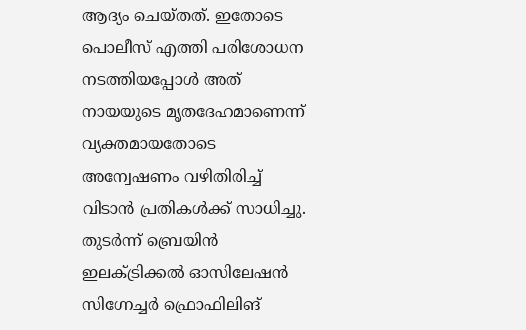ആദ്യം ചെയ്തത്. ഇതോടെ പൊലീസ് എത്തി പരിശോധന നടത്തിയപ്പോള്‍ അത് നായയുടെ മ‌ൃതദേഹമാണെന്ന് വ്യക്തമായതോടെ അന്വേഷണം വഴിതിരിച്ച് വിടാന്‍ പ്രതികള്‍ക്ക് സാധിച്ചു. തുടര്‍ന്ന് ബ്രെയിന്‍ ഇലക്ട്രിക്കല്‍ ഓസിലേഷന്‍ സിഗ്നേച്ചര്‍ ഫ്രൊഫിലിങ്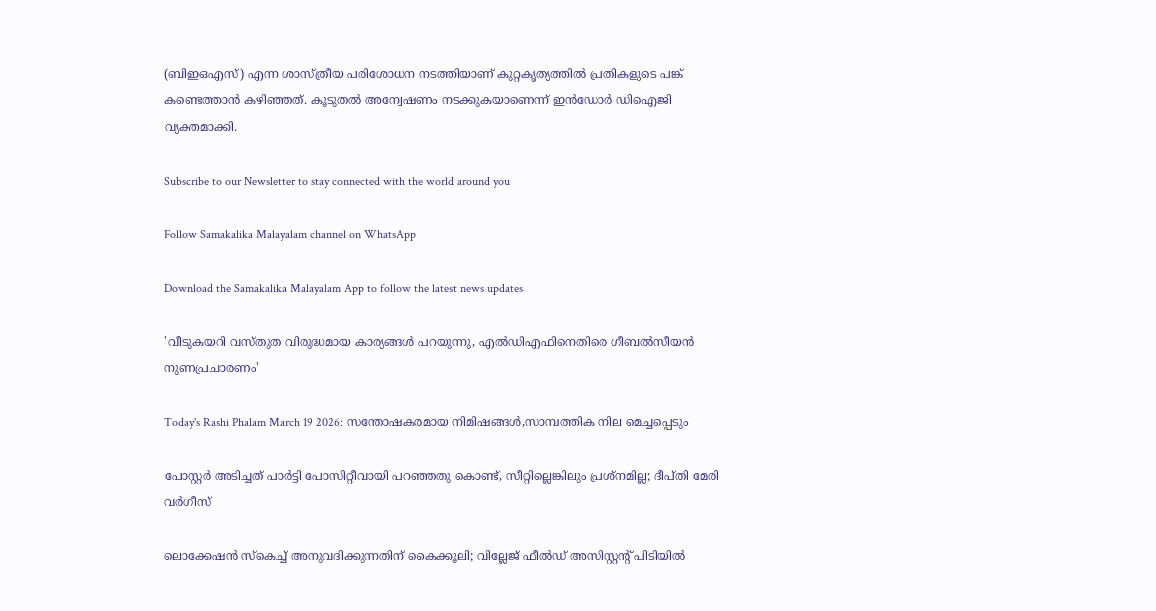(ബിഇഒഎസ്) എന്ന ശാസ്ത്രീയ പരിശോധന നടത്തിയാണ് കുറ്റകൃത്യത്തില്‍ പ്രതികളുടെ പങ്ക് കണ്ടെത്താന്‍ കഴിഞ്ഞത്. കൂടുതല്‍ അന്വേഷണം നടക്കുകയാണെന്ന് ഇന്‍ഡോര്‍ ഡിഐജി വ്യക്തമാക്കി.

Subscribe to our Newsletter to stay connected with the world around you

Follow Samakalika Malayalam channel on WhatsApp

Download the Samakalika Malayalam App to follow the latest news updates

'വീടുകയറി വസ്തുത വിരുദ്ധമായ കാര്യങ്ങള്‍ പറയുന്നു, എല്‍ഡിഎഫിനെതിരെ ഗീബല്‍സീയന്‍ നുണപ്രചാരണം'

Today's Rashi Phalam March 19 2026: സന്തോഷകരമായ നിമിഷങ്ങൾ,സാമ്പത്തിക നില മെച്ചപ്പെടും

പോസ്റ്റര്‍ അടിച്ചത് പാര്‍ട്ടി പോസിറ്റീവായി പറഞ്ഞതു കൊണ്ട്, സീറ്റില്ലെങ്കിലും പ്രശ്‌നമില്ല; ദീപ്തി മേരി വര്‍ഗീസ്

ലൊക്കേഷന്‍ സ്‌കെച്ച് അനുവദിക്കുന്നതിന് കൈക്കൂലി; വില്ലേജ് ഫീല്‍ഡ് അസിസ്റ്റന്റ് പിടിയില്‍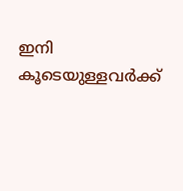ഇനി കൂടെയുള്ളവര്‍ക്ക്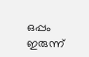ഒപ്പം ഇരുന്ന്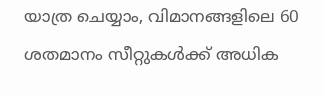യാത്ര ചെയ്യാം, വിമാനങ്ങളിലെ 60 ശതമാനം സീറ്റുകള്‍ക്ക് അധിക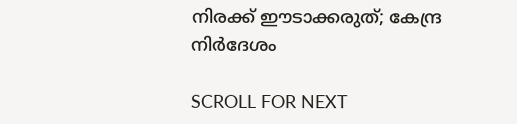നിരക്ക് ഈടാക്കരുത്; കേന്ദ്ര നിര്‍ദേശം

SCROLL FOR NEXT